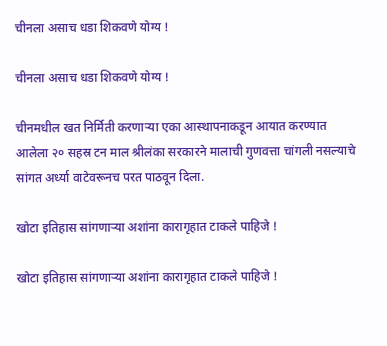चीनला असाच धडा शिकवणे योग्य !

चीनला असाच धडा शिकवणे योग्य !

चीनमधील खत निर्मिती करणार्‍या एका आस्थापनाकडून आयात करण्यात आलेला २० सहस्र टन माल श्रीलंका सरकारने मालाची गुणवत्ता चांगली नसल्याचे सांगत अर्ध्या वाटेवरूनच परत पाठवून दिला.

खोटा इतिहास सांगणार्‍या अशांना कारागृहात टाकले पाहिजे !

खोटा इतिहास सांगणार्‍या अशांना कारागृहात टाकले पाहिजे !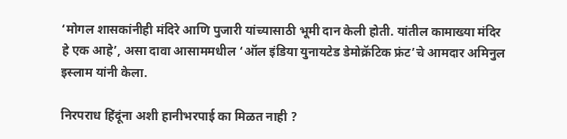‘मोगल शासकांनीही मंदिरे आणि पुजारी यांच्यासाठी भूमी दान केली होती. यांतील कामाख्या मंदिर हे एक आहे’, असा दावा आसाममधील ‘ऑल इंडिया युनायटेड डेमोक्रॅटिक फ्रंट’चे आमदार अमिनुल इस्लाम यांनी केला.

निरपराध हिंदूंना अशी हानीभरपाई का मिळत नाही ?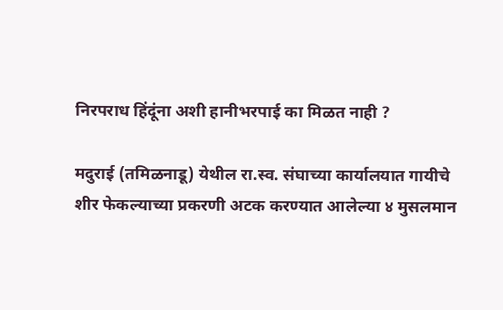निरपराध हिंदूंना अशी हानीभरपाई का मिळत नाही ?

मदुराई (तमिळनाडू) येथील रा.स्व. संघाच्या कार्यालयात गायीचे शीर फेकल्याच्या प्रकरणी अटक करण्यात आलेल्या ४ मुसलमान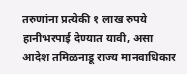तरुणांना प्रत्येकी १ लाख रुपये हानीभरपाई देण्यात यावी, असा आदेश तमिळनाडू राज्य मानवाधिकार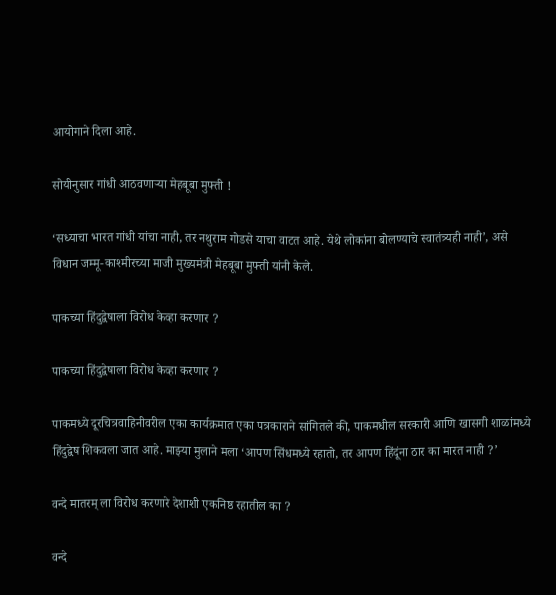आयोगाने दिला आहे.

सोयीनुसार गांधी आठवणार्‍या मेहबूबा मुफ्ती !

‘सध्याचा भारत गांधी यांचा नाही, तर नथुराम गोडसे याचा वाटत आहे. येथे लोकांना बोलण्याचे स्वातंत्र्यही नाही’, असे विधान जम्मू-काश्मीरच्या माजी मुख्यमंत्री मेहबूबा मुफ्ती यांनी केले.

पाकच्या हिंदुद्वेषाला विरोध केव्हा करणार ?

पाकच्या हिंदुद्वेषाला विरोध केव्हा करणार ?

पाकमध्ये दूरचित्रवाहिनीवरील एका कार्यक्रमात एका पत्रकाराने सांगितले की, पाकमधील सरकारी आणि खासगी शाळांमध्ये हिंदुद्वेष शिकवला जात आहे. माझ्या मुलाने मला ‘आपण सिंधमध्ये रहातो, तर आपण हिंदूंना ठार का मारत नाही ?’

वन्दे मातरम् ला विरोध करणारे देशाशी एकनिष्ठ रहातील का ?

वन्दे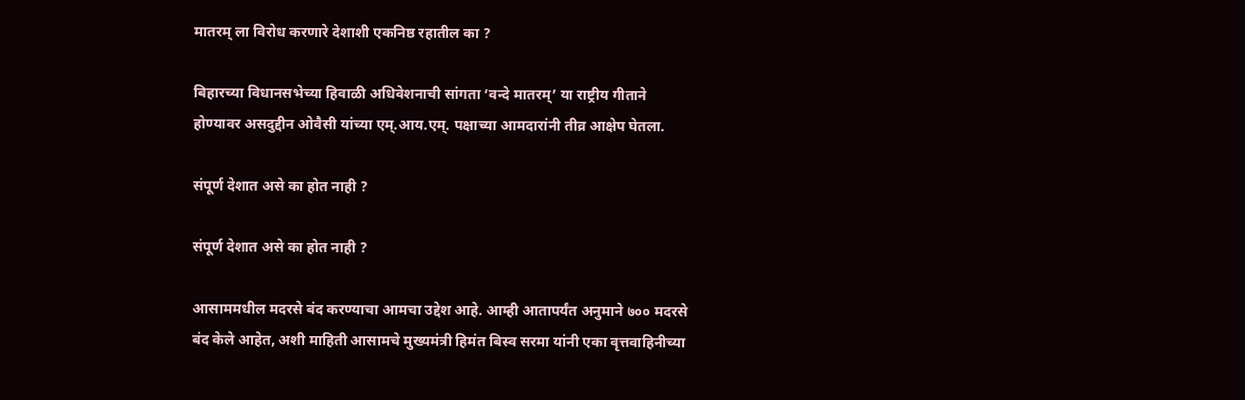मातरम् ला विरोध करणारे देशाशी एकनिष्ठ रहातील का ?

बिहारच्या विधानसभेच्या हिवाळी अधिवेशनाची सांगता ‘वन्दे मातरम्’ या राष्ट्रीय गीताने होण्यावर असदुद्दीन ओवैसी यांच्या एम्.आय.एम्. पक्षाच्या आमदारांनी तीव्र आक्षेप घेतला.

संपूर्ण देशात असे का होत नाही ?

संपूर्ण देशात असे का होत नाही ?

आसाममधील मदरसे बंद करण्याचा आमचा उद्देश आहे. आम्ही आतापर्यंत अनुमाने ७०० मदरसे बंद केले आहेत, अशी माहिती आसामचे मुख्यमंत्री हिमंत बिस्व सरमा यांनी एका वृत्तवाहिनीच्या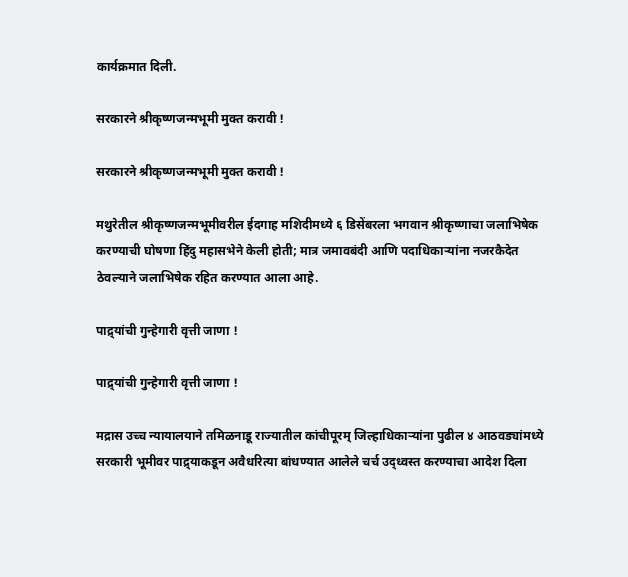कार्यक्रमात दिली.

सरकारने श्रीकृष्णजन्मभूमी मुक्त करावी !

सरकारने श्रीकृष्णजन्मभूमी मुक्त करावी !

मथुरेतील श्रीकृष्णजन्मभूमीवरील ईदगाह मशिदीमध्ये ६ डिसेंबरला भगवान श्रीकृष्णाचा जलाभिषेक करण्याची घोषणा हिंदु महासभेने केली होती; मात्र जमावबंदी आणि पदाधिकार्‍यांना नजरकैदेत ठेवल्याने जलाभिषेक रहित करण्यात आला आहे.

पाद्र्यांची गुन्हेगारी वृत्ती जाणा !

पाद्र्यांची गुन्हेगारी वृत्ती जाणा !

मद्रास उच्च न्यायालयाने तमिळनाडू राज्यातील कांचीपूरम् जिल्हाधिकार्‍यांना पुढील ४ आठवड्यांमध्ये सरकारी भूमीवर पाद्र्याकडून अवैधरित्या बांधण्यात आलेले चर्च उद्ध्वस्त करण्याचा आदेश दिला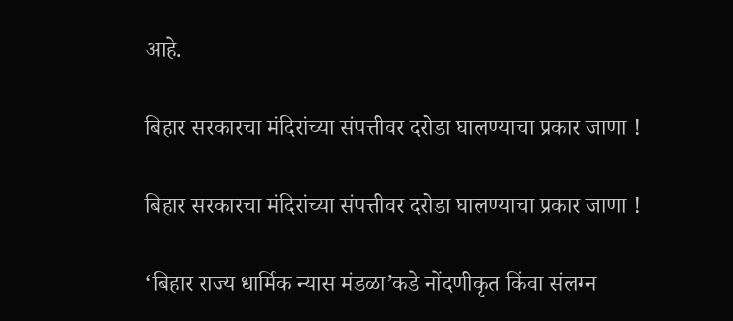आहे.

बिहार सरकारचा मंदिरांच्या संपत्तीवर दरोडा घालण्याचा प्रकार जाणा !

बिहार सरकारचा मंदिरांच्या संपत्तीवर दरोडा घालण्याचा प्रकार जाणा !

‘बिहार राज्य धार्मिक न्यास मंडळा’कडे नोंदणीकृत किंवा संलग्न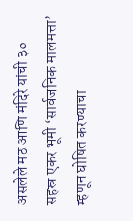असलेले मठ आणि मंदिरे यांची ३० सहस्र एकर भूमी ‘सार्वजनिक मालमत्ता’ म्हणून घोषित करण्याचा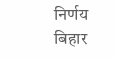निर्णय बिहार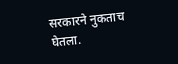सरकारने नुकताच घेतला.